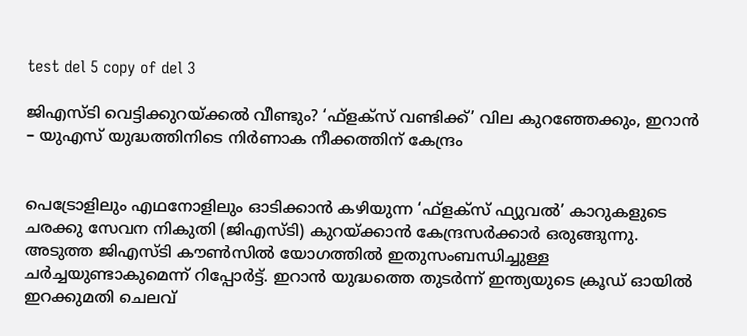test del 5 copy of del 3

ജിഎസ്‍ടി വെട്ടിക്കുറയ്ക്കൽ വീണ്ടും? ‘ഫ്ളക്സ് വണ്ടിക്ക്’ വില കുറഞ്ഞേക്കും, ഇറാൻ – യുഎസ് യുദ്ധത്തിനിടെ നിർണാക നീക്കത്തിന് കേന്ദ്രം


പെട്രോളിലും എഥനോളിലും ഓടിക്കാൻ കഴിയുന്ന ‘ഫ്ളക്സ് ഫ്യുവൽ’ കാറുകളുടെ ചരക്കു സേവന നികുതി (ജിഎസ്‍ടി) കുറയ്ക്കാൻ കേന്ദ്രസർക്കാർ ഒരുങ്ങുന്നു. അടുത്ത ജിഎസ്‍ടി കൗൺസിൽ യോഗത്തിൽ ഇതുസംബന്ധിച്ചുള്ള ചർച്ചയുണ്ടാകുമെന്ന് റിപ്പോർട്ട്. ഇറാൻ യുദ്ധത്തെ തുടർന്ന് ഇന്ത്യയുടെ ക്രൂഡ് ഓയിൽ ഇറക്കുമതി ചെലവ്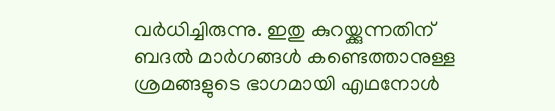വർധിച്ചിരുന്നു. ഇതു കുറയ്ക്കുന്നതിന് ബദൽ മാർഗങ്ങൾ കണ്ടെത്താനുള്ള ശ്രമങ്ങളുടെ ഭാഗമായി എഥനോൾ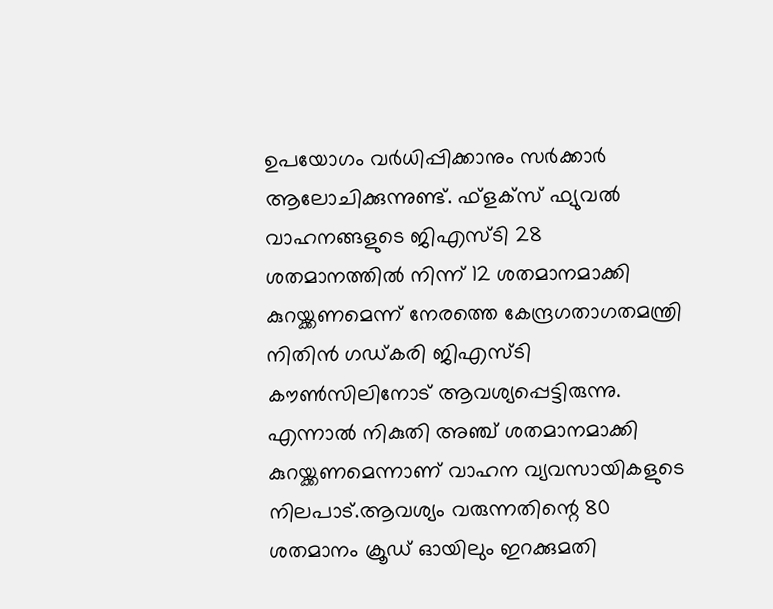ഉപയോഗം വർധിപ്പിക്കാനും സർക്കാർ ആലോചിക്കുന്നുണ്ട്. ഫ്ളക്സ് ഫ്യുവൽ വാഹനങ്ങളുടെ ജിഎസ്‍ടി 28 ശതമാനത്തിൽ നിന്ന് 12 ശതമാനമാക്കി കുറയ്ക്കണമെന്ന് നേരത്തെ കേന്ദ്രഗതാഗതമന്ത്രി നിതിൻ ഗഡ്കരി ജിഎസ്‍ടി കൗൺസിലിനോട് ആവശ്യപ്പെട്ടിരുന്നു. എന്നാൽ നികുതി അഞ്ച് ശതമാനമാക്കി കുറയ്ക്കണമെന്നാണ് വാഹന വ്യവസായികളുടെ നിലപാട്.ആവശ്യം വരുന്നതിന്റെ 80 ശതമാനം ക്രൂഡ് ഓയിലും ഇറക്കുമതി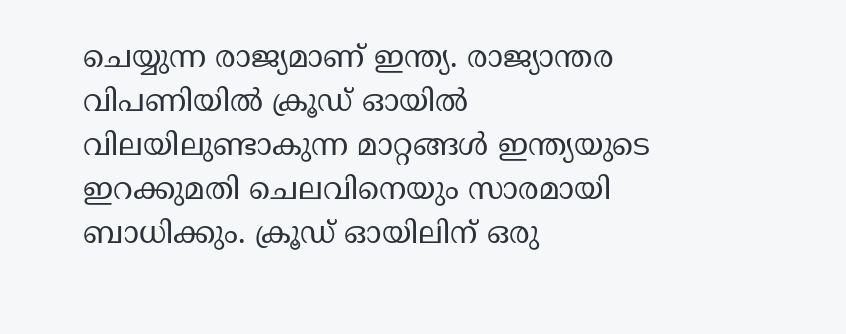ചെയ്യുന്ന രാജ്യമാണ് ഇന്ത്യ. രാജ്യാന്തര വിപണിയിൽ ക്രൂഡ് ഓയിൽ വിലയിലുണ്ടാകുന്ന മാറ്റങ്ങൾ ഇന്ത്യയുടെ ഇറക്കുമതി ചെലവിനെയും സാരമായി ബാധിക്കും. ക്രൂഡ് ഓയിലിന് ഒരു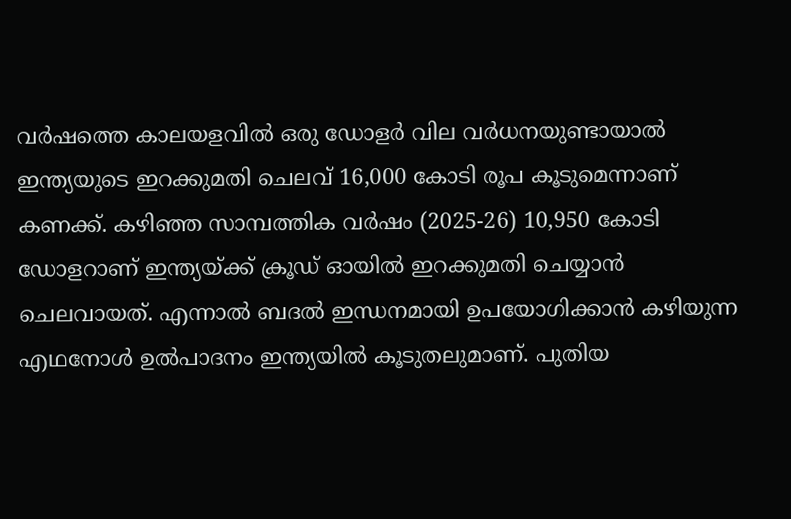വർഷത്തെ കാലയളവിൽ ഒരു ഡോളർ വില വർധനയുണ്ടായാൽ ഇന്ത്യയുടെ ഇറക്കുമതി ചെലവ് 16,000 കോടി രൂപ കൂടുമെന്നാണ് കണക്ക്. കഴിഞ്ഞ സാമ്പത്തിക വർഷം (2025-26) 10,950 കോടി ഡോളറാണ് ഇന്ത്യയ്ക്ക് ക്രൂഡ് ഓയിൽ ഇറക്കുമതി ചെയ്യാൻ ചെലവായത്. എന്നാൽ ബദൽ ഇന്ധനമായി ഉപയോഗിക്കാൻ കഴിയുന്ന എഥനോൾ ഉൽപാദനം ഇന്ത്യയിൽ കൂടുതലുമാണ്. പുതിയ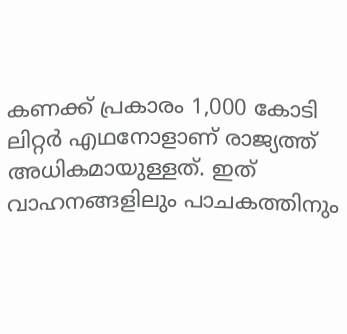കണക്ക് പ്രകാരം 1,000 കോടി ലിറ്റർ എഥനോളാണ് രാജ്യത്ത് അധികമായുള്ളത്. ഇത് വാഹനങ്ങളിലും പാചകത്തിനും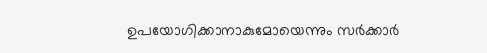ഉപയോഗിക്കാനാകുമോയെന്നും സർക്കാർ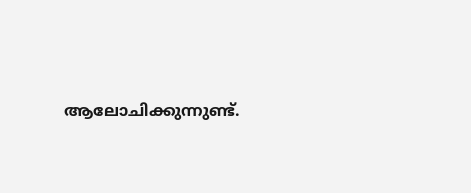ആലോചിക്കുന്നുണ്ട്.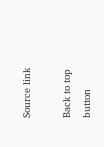Source link

Back to top button